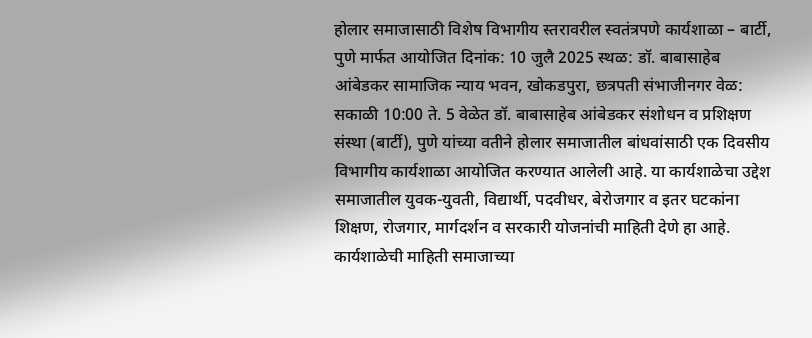होलार समाजासाठी विशेष विभागीय स्तरावरील स्वतंत्रपणे कार्यशाळा – बार्टी, पुणे मार्फत आयोजित दिनांक: 10 जुलै 2025 स्थळ: डॉ. बाबासाहेब आंबेडकर सामाजिक न्याय भवन, खोकडपुरा, छत्रपती संभाजीनगर वेळ: सकाळी 10:00 ते. 5 वेळेत डॉ. बाबासाहेब आंबेडकर संशोधन व प्रशिक्षण संस्था (बार्टी), पुणे यांच्या वतीने होलार समाजातील बांधवांसाठी एक दिवसीय विभागीय कार्यशाळा आयोजित करण्यात आलेली आहे. या कार्यशाळेचा उद्देश समाजातील युवक-युवती, विद्यार्थी, पदवीधर, बेरोजगार व इतर घटकांना शिक्षण, रोजगार, मार्गदर्शन व सरकारी योजनांची माहिती देणे हा आहे. कार्यशाळेची माहिती समाजाच्या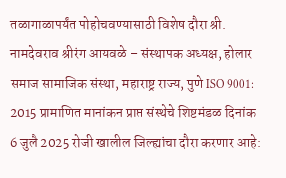तळागाळापर्यंत पोहोचवण्यासाठी विशेष दौरा श्री. नामदेवराव श्रीरंग आयवळे – संस्थापक अध्यक्ष, होलार समाज सामाजिक संस्था, महाराष्ट्र राज्य, पुणे ISO 9001: 2015 प्रामाणित मानांकन प्राप्त संस्थेचे शिष्टमंडळ दिनांक 6 जुलै 2025 रोजी खालील जिल्ह्यांचा दौरा करणार आहे: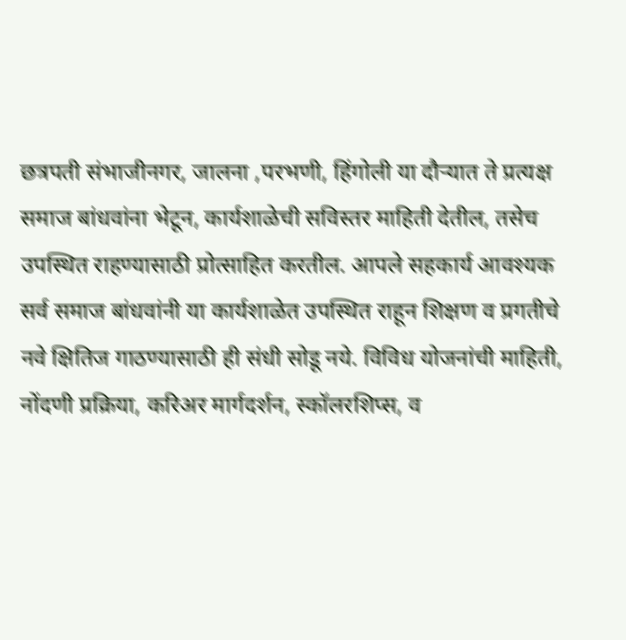छत्रपती संभाजीनगर, जालना ,परभणी, हिंगोली या दौऱ्यात ते प्रत्यक्ष समाज बांधवांना भेटून, कार्यशाळेची सविस्तर माहिती देतील, तसेच उपस्थित राहण्यासाठी प्रोत्साहित करतील. आपले सहकार्य आवश्यक सर्व समाज बांधवांनी या कार्यशाळेत उपस्थित राहून शिक्षण व प्रगतीचे नवे क्षितिज गाठण्यासाठी ही संधी सोडू नये. विविध योजनांची माहिती, नोंदणी प्रक्रिया, करिअर मार्गदर्शन, स्कॉलरशिप्स, व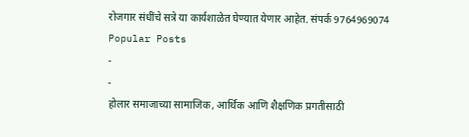रोजगार संधींचे सत्रे या कार्यशाळेत घेण्यात येणार आहेत. संपर्क 9764969074
Popular Posts
-
-
होलार समाजाच्या सामाजिक, आर्थिक आणि शैक्षणिक प्रगतीसाठी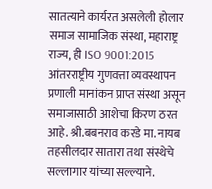सातत्याने कार्यरत असलेली होलार समाज सामाजिक संस्था, महाराष्ट्र राज्य, ही ISO 9001:2015 आंतरराष्ट्रीय गुणवत्ता व्यवस्थापन प्रणाली मानांकन प्राप्त संस्था असून समाजासाठी आशेचा किरण ठरत आहे. श्री.बबनराव करडे मा. नायब तहसीलदार सातारा तथा संस्थेचे सल्लागार यांच्या सल्ल्याने.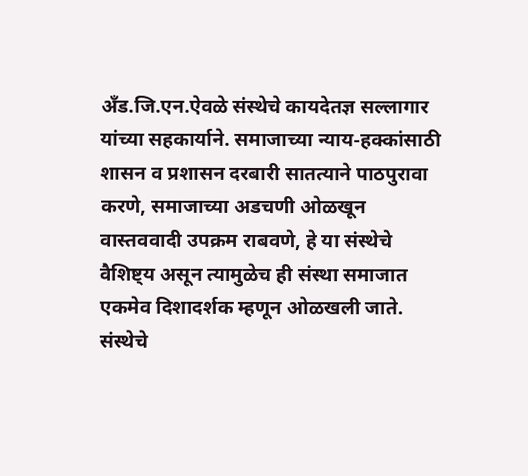अँड.जि.एन.ऐवळे संस्थेचे कायदेतज्ञ सल्लागार यांच्या सहकार्याने. समाजाच्या न्याय-हक्कांसाठी शासन व प्रशासन दरबारी सातत्याने पाठपुरावा करणे, समाजाच्या अडचणी ओळखून वास्तववादी उपक्रम राबवणे, हे या संस्थेचे वैशिष्ट्य असून त्यामुळेच ही संस्था समाजात एकमेव दिशादर्शक म्हणून ओळखली जाते. संस्थेचे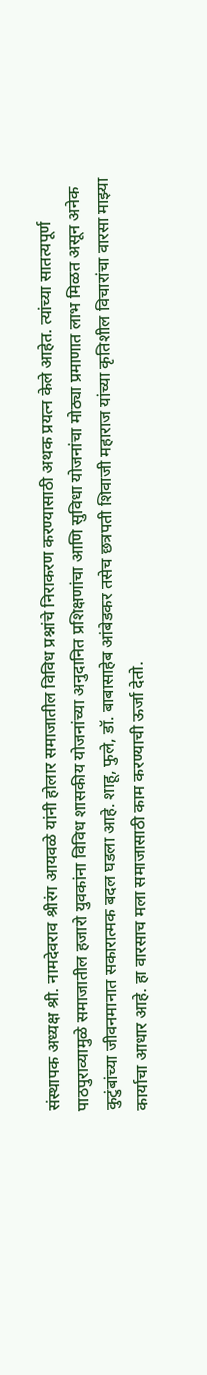संस्थापक अध्यक्ष श्री. नामदेवराव श्रीरंग आयवळे यांनी होलार समाजातील विविध प्रश्नांचे निराकरण करण्यासाठी अथक प्रयत्न केले आहेत. त्यांच्या सातत्यपूर्ण पाठपुराव्यामुळे समाजातील हजारो युवकांना विविध शासकीय योजनांच्या अनुदानित प्रशिक्षणांचा आणि सुविधा योजनांचा मोठ्या प्रमाणात लाभ मिळत असून अनेक कुटुंबांच्या जीवनमानात सकारात्मक बदल घडला आहे. शाहू, फुले, डॉ. बाबासाहेब आंबेडकर तसेच छत्रपती शिवाजी महाराज यांच्या कृतिशील विचारांचा वारसा माझ्या कार्याचा आधार आहे. हा वारसाच मला समाजासाठी काम करण्याची ऊर्जा देतो.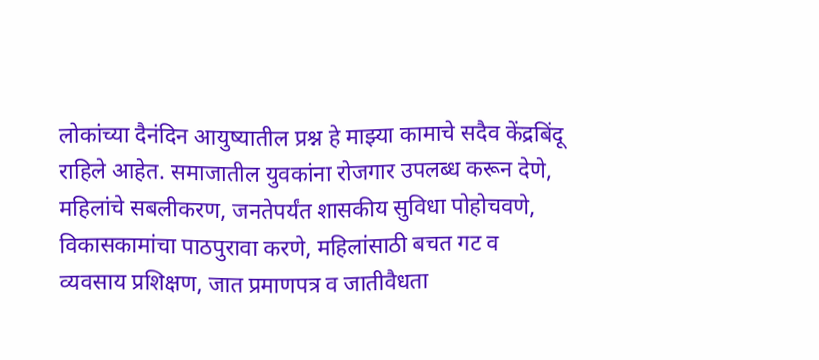लोकांच्या दैनंदिन आयुष्यातील प्रश्न हे माझ्या कामाचे सदैव केंद्रबिंदू राहिले आहेत. समाजातील युवकांना रोजगार उपलब्ध करून देणे, महिलांचे सबलीकरण, जनतेपर्यंत शासकीय सुविधा पोहोचवणे, विकासकामांचा पाठपुरावा करणे, महिलांसाठी बचत गट व व्यवसाय प्रशिक्षण, जात प्रमाणपत्र व जातीवैधता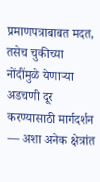प्रमाणपत्राबाबत मदत, तसेच चुकीच्या नोंदींमुळे येणाऱ्या अडचणी दूर करण्यासाठी मार्गदर्शन — अशा अनेक क्षेत्रांत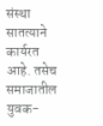संस्था सातत्याने कार्यरत आहे. तसेच समाजातील युवक-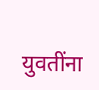युवतींना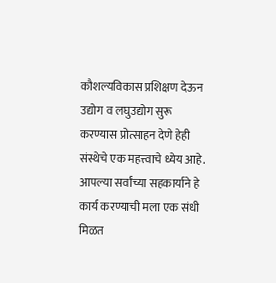कौशल्यविकास प्रशिक्षण देऊन उद्योग व लघुउद्योग सुरू करण्यास प्रोत्साहन देणे हेही संस्थेचे एक महत्त्वाचे ध्येय आहे. आपल्या सर्वांच्या सहकार्याने हे कार्य करण्याची मला एक संधी मिळत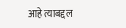आहे त्याबद्दल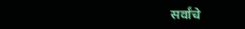सर्वांचे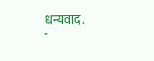धन्यवाद.
-